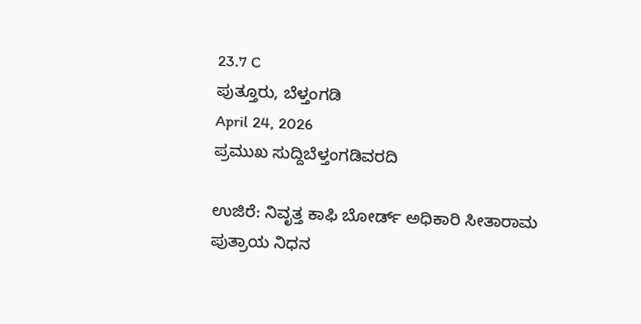23.7 C
ಪುತ್ತೂರು, ಬೆಳ್ತಂಗಡಿ
April 24, 2026
ಪ್ರಮುಖ ಸುದ್ದಿಬೆಳ್ತಂಗಡಿವರದಿ

ಉಜಿರೆ: ನಿವೃತ್ತ ಕಾಫಿ ಬೋರ್ಡ್ ಅಧಿಕಾರಿ ಸೀತಾರಾಮ ಪುತ್ರಾಯ ನಿಧನ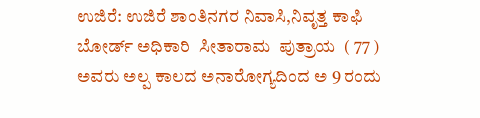ಉಜಿರೆ: ಉಜಿರೆ ಶಾಂತಿನಗರ ನಿವಾಸಿ,ನಿವೃತ್ತ ಕಾಫಿ ಬೋರ್ಡ್ ಅಧಿಕಾರಿ  ಸೀತಾರಾಮ  ಪುತ್ರಾಯ  ( 77 ) ಅವರು ಅಲ್ಪ ಕಾಲದ ಅನಾರೋಗ್ಯದಿಂದ ಅ 9 ರಂದು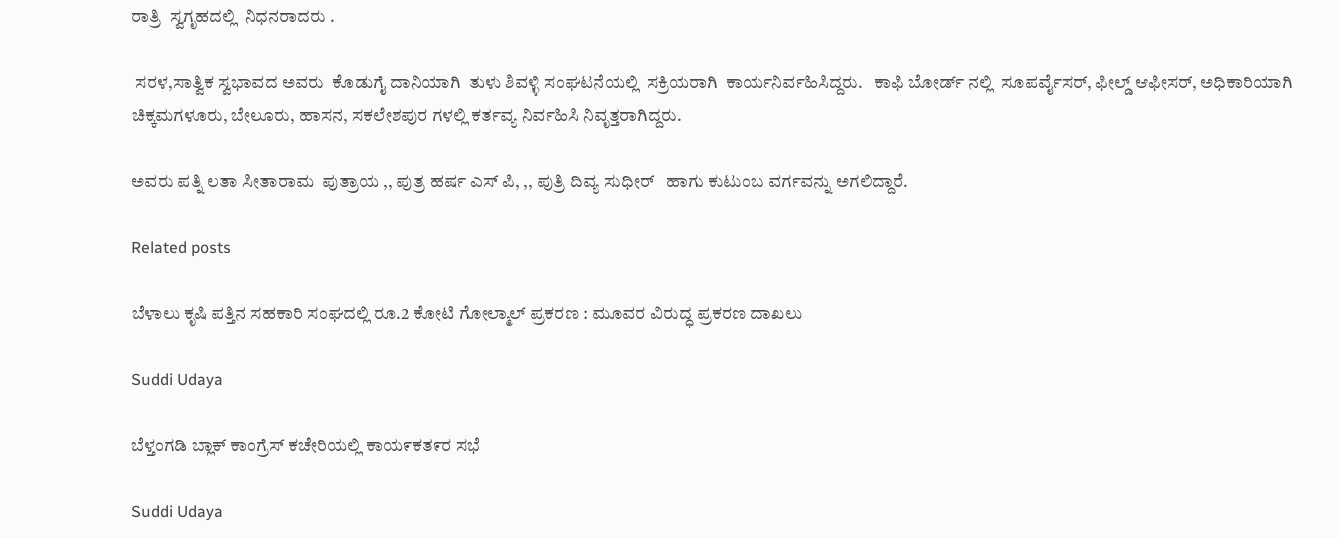ರಾತ್ರಿ  ಸ್ವಗೃಹದಲ್ಲಿ  ನಿಧನರಾದರು .

 ಸರಳ,ಸಾತ್ವಿಕ ಸ್ವಭಾವದ ಅವರು  ಕೊಡುಗೈ ದಾನಿಯಾಗಿ  ತುಳು ಶಿವಳ್ಳಿ ಸಂಘಟನೆಯಲ್ಲಿ  ಸಕ್ರಿಯರಾಗಿ  ಕಾರ್ಯನಿರ್ವಹಿಸಿದ್ದರು.   ಕಾಫಿ ಬೋರ್ಡ್ ನಲ್ಲಿ  ಸೂಪರ್ವೈಸರ್, ಫೀಲ್ಡ್ ಆಫೀಸರ್, ಅಧಿಕಾರಿಯಾಗಿ  ಚಿಕ್ಕಮಗಳೂರು, ಬೇಲೂರು, ಹಾಸನ, ಸಕಲೇಶಪುರ ಗಳಲ್ಲಿ ಕರ್ತವ್ಯ ನಿರ್ವಹಿಸಿ ನಿವೃತ್ತರಾಗಿದ್ದರು.

ಅವರು ಪತ್ನಿ ಲತಾ ಸೀತಾರಾಮ  ಪುತ್ರಾಯ ,, ಪುತ್ರ ಹರ್ಷ ಎಸ್ ಪಿ, ,, ಪುತ್ರಿ ದಿವ್ಯ ಸುಧೀರ್   ಹಾಗು ಕುಟುಂಬ ವರ್ಗವನ್ನು ಅಗಲಿದ್ದಾರೆ.

Related posts

ಬೆಳಾಲು ಕೃಷಿ ಪತ್ತಿನ ಸಹಕಾರಿ ಸಂಘದಲ್ಲಿ ರೂ.2 ಕೋಟಿ ಗೋಲ್ಮಾಲ್ ಪ್ರಕರಣ : ಮೂವರ ವಿರುದ್ಧ ಪ್ರಕರಣ ದಾಖಲು

Suddi Udaya

ಬೆಳ್ತಂಗಡಿ ಬ್ಲಾಕ್ ಕಾಂಗ್ರೆಸ್ ಕಚೇರಿಯಲ್ಲಿ ಕಾಯ೯ಕತ೯ರ ಸಭೆ

Suddi Udaya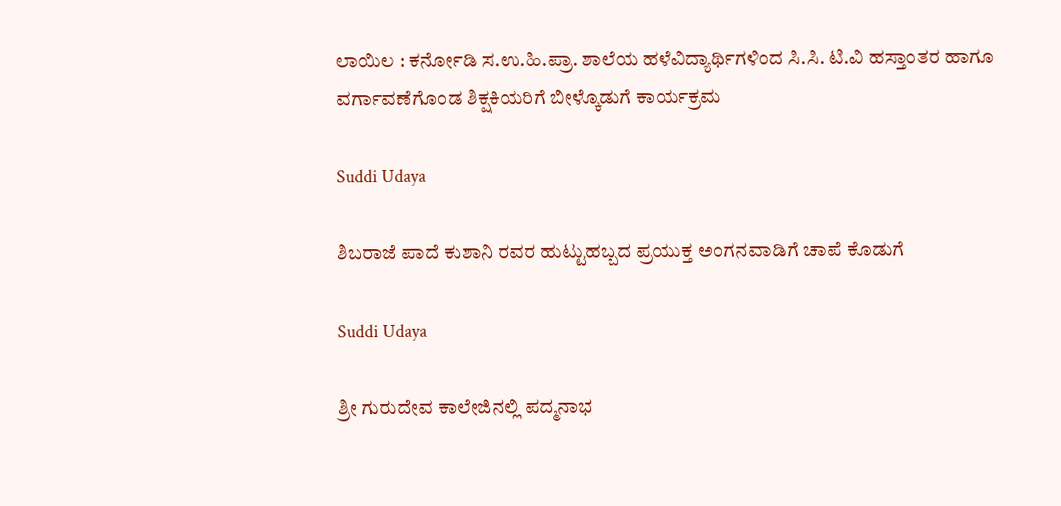ಲಾಯಿಲ : ಕರ್ನೋಡಿ ಸ.ಉ.ಹಿ.ಪ್ರಾ. ಶಾಲೆಯ ಹಳೆವಿದ್ಯಾರ್ಥಿಗಳಿಂದ ಸಿ.ಸಿ. ಟಿ.ವಿ ಹಸ್ತಾಂತರ ಹಾಗೂ ವರ್ಗಾವಣೆಗೊಂಡ ಶಿಕ್ಷಕಿಯರಿಗೆ ಬೀಳ್ಕೊಡುಗೆ ಕಾರ್ಯಕ್ರಮ

Suddi Udaya

ಶಿಬರಾಜೆ ಪಾದೆ ಕುಶಾನಿ ರವರ ಹುಟ್ಟುಹಬ್ಬದ ಪ್ರಯುಕ್ತ ಅಂಗನವಾಡಿಗೆ ಚಾಪೆ ಕೊಡುಗೆ

Suddi Udaya

ಶ್ರೀ ಗುರುದೇವ ಕಾಲೇಜಿನಲ್ಲಿ ಪದ್ಮನಾಭ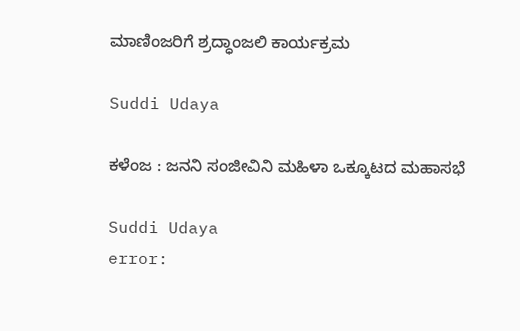ಮಾಣಿಂಜರಿಗೆ ಶ್ರದ್ಧಾಂಜಲಿ ಕಾರ್ಯಕ್ರಮ

Suddi Udaya

ಕಳೆಂಜ : ಜನನಿ ಸಂಜೀವಿನಿ ಮಹಿಳಾ ಒಕ್ಕೂಟದ ಮಹಾಸಭೆ

Suddi Udaya
error: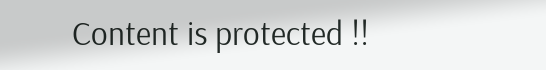Content is protected !!